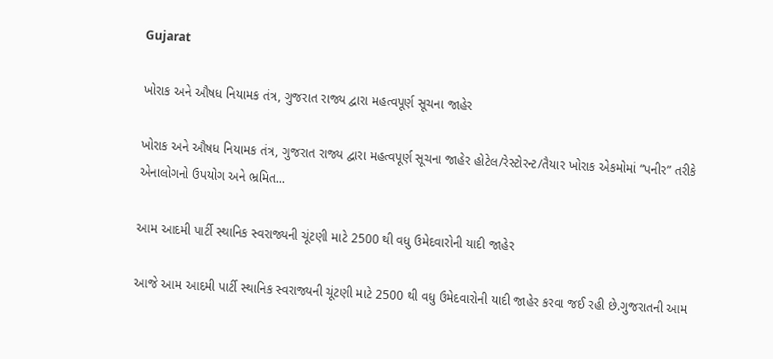Gujarat

ખોરાક અને ઔષધ નિયામક તંત્ર, ગુજરાત રાજ્ય દ્વારા મહત્વપૂર્ણ સૂચના જાહેર

ખોરાક અને ઔષધ નિયામક તંત્ર, ગુજરાત રાજ્ય દ્વારા મહત્વપૂર્ણ સૂચના જાહેર હોટેલ/રેસ્ટોરન્ટ/તૈયાર ખોરાક એકમોમાં “પનીર” તરીકે એનાલોગનો ઉપયોગ અને ભ્રમિત...

આમ આદમી પાર્ટી સ્થાનિક સ્વરાજ્યની ચૂંટણી માટે 2500 થી વધુ ઉમેદવારોની યાદી જાહેર

આજે આમ આદમી પાર્ટી સ્થાનિક સ્વરાજ્યની ચૂંટણી માટે 2500 થી વધુ ઉમેદવારોની યાદી જાહેર કરવા જઈ રહી છે.ગુજરાતની આમ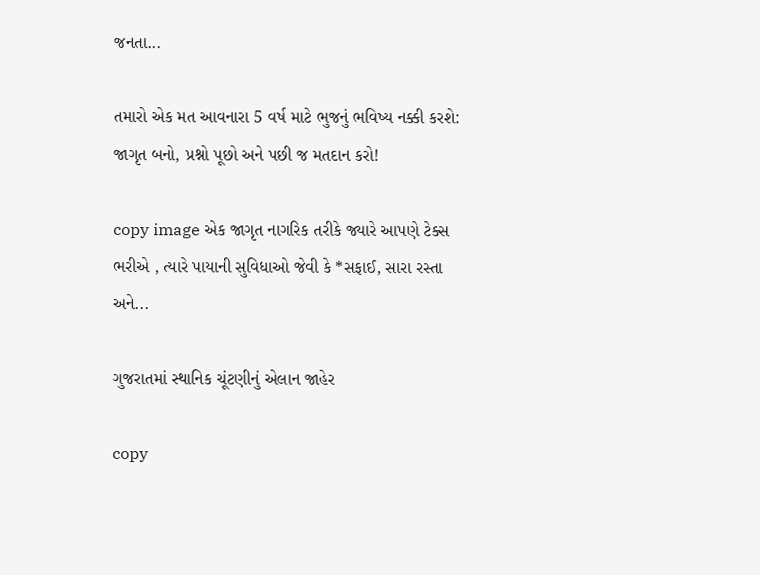જનતા...

તમારો એક મત આવનારા 5 વર્ષ માટે ભુજનું ભવિષ્ય નક્કી કરશે: જાગૃત બનો, પ્રશ્નો પૂછો અને પછી જ મતદાન કરો!

copy image એક જાગૃત નાગરિક તરીકે જ્યારે આપણે ટેક્સ ભરીએ , ત્યારે પાયાની સુવિધાઓ જેવી કે *સફાઈ, સારા રસ્તા અને...

ગુજરાતમાં સ્થાનિક ચૂંટણીનું એલાન જાહેર

copy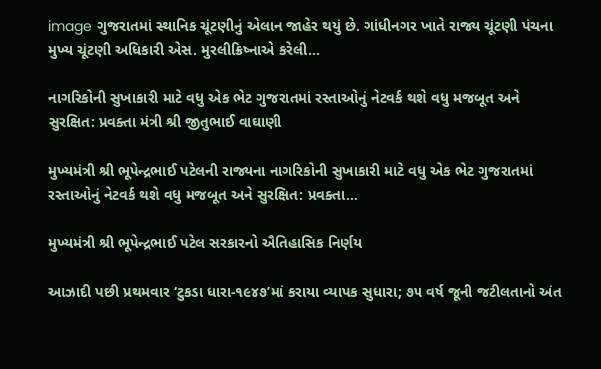image ગુજરાતમાં સ્થાનિક ચૂંટણીનું એલાન જાહેર થયું છે. ગાંધીનગર ખાતે રાજ્ય ચૂંટણી પંચના મુખ્ય ચૂંટણી અધિકારી એસ. મુરલીક્રિષ્નાએ કરેલી...

નાગરિકોની સુખાકારી માટે વધુ એક ભેટ ગુજરાતમાં રસ્તાઓનું નેટવર્ક થશે વધુ મજબૂત અને સુરક્ષિત: પ્રવક્તા મંત્રી શ્રી જીતુભાઈ વાઘાણી

મુખ્યમંત્રી શ્રી ભૂપેન્દ્રભાઈ પટેલની રાજ્યના નાગરિકોની સુખાકારી માટે વધુ એક ભેટ ગુજરાતમાં રસ્તાઓનું નેટવર્ક થશે વધુ મજબૂત અને સુરક્ષિત: પ્રવક્તા...

મુખ્યમંત્રી શ્રી ભૂપેન્દ્રભાઈ પટેલ સરકારનો ઐતિહાસિક નિર્ણય

આઝાદી પછી પ્રથમવાર ‘ટુકડા ધારા-૧૯૪૭’માં કરાયા વ્યાપક સુધારા; ૭૫ વર્ષ જૂની જટીલતાનો અંત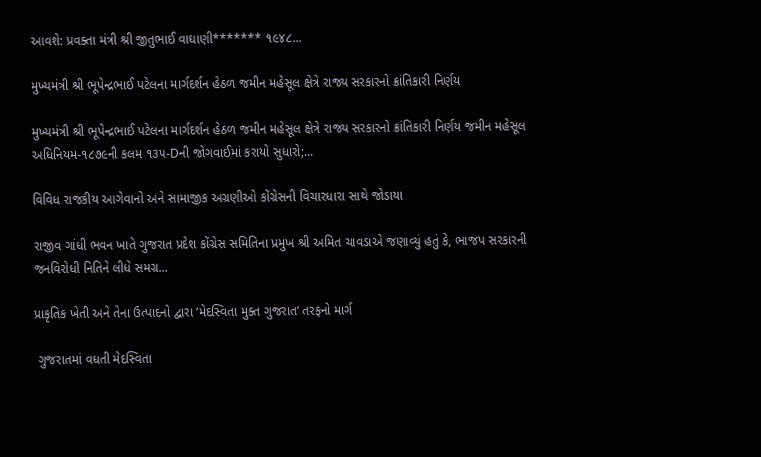આવશે: પ્રવક્તા મંત્રી શ્રી જીતુભાઈ વાઘાણી******* ૧૯૪૮...

મુખ્યમંત્રી શ્રી ભૂપેન્દ્રભાઈ પટેલના માર્ગદર્શન હેઠળ જમીન મહેસૂલ ક્ષેત્રે રાજ્ય સરકારનો ક્રાંતિકારી નિર્ણય

મુખ્યમંત્રી શ્રી ભૂપેન્દ્રભાઈ પટેલના માર્ગદર્શન હેઠળ જમીન મહેસૂલ ક્ષેત્રે રાજ્ય સરકારનો ક્રાંતિકારી નિર્ણય જમીન મહેસૂલ અધિનિયમ-૧૮૭૯ની કલમ ૧૩૫-Dની જોગવાઈમાં કરાયો સુધારો;...

વિવિધ રાજકીય આગેવાનો અને સામાજીક અગ્રણીઓ કોંગ્રેસની વિચારધારા સાથે જોડાયા

રાજીવ ગાંધી ભવન ખાતે ગુજરાત પ્રદેશ કોંગ્રેસ સમિતિના પ્રમુખ શ્રી અમિત ચાવડાએ જણાવ્યું હતું કે, ભાજપ સરકારની જનવિરોધી નિતિને લીધે સમગ્ર...

પ્રાકૃતિક ખેતી અને તેના ઉત્પાદનો દ્વારા ‘મેદસ્વિતા મુક્ત ગુજરાત’ તરફનો માર્ગ

 ગુજરાતમાં વધતી મેદસ્વિતા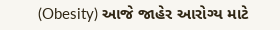(Obesity) આજે જાહેર આરોગ્ય માટે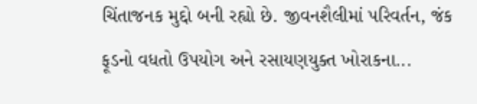ચિંતાજનક મુદ્દો બની રહ્યો છે. જીવનશૈલીમાં પરિવર્તન, જંક ફૂડનો વધતો ઉપયોગ અને રસાયણયુક્ત ખોરાકના...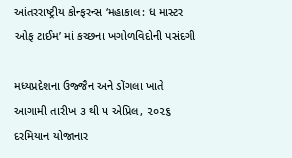આંતરરાષ્ટ્રીય કોન્ફરન્સ ‘મહાકાલ: ધ માસ્ટર ઓફ ટાઈમ’ માં કચ્છના ખગોળવિદોની પસંદગી

મધ્યપ્રદેશના ઉજ્જૈન અને ડોંગલા ખાતે આગામી તારીખ ૩ થી ૫ એપ્રિલ, ૨૦૨૬ દરમિયાન યોજાનાર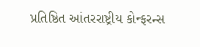પ્રતિષ્ઠિત આંતરરાષ્ટ્રીય કોન્ફરન્સ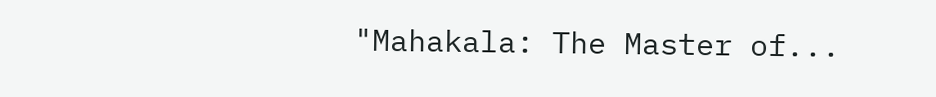"Mahakala: The Master of...